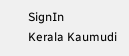SignIn
Kerala Kaumudi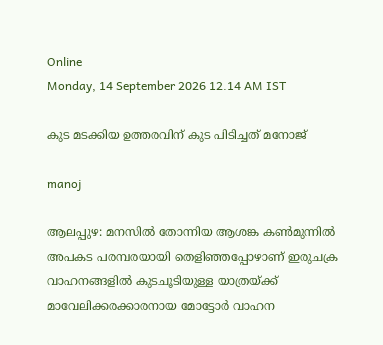Online
Monday, 14 September 2026 12.14 AM IST

കുട മടക്കിയ ഉത്തരവിന് കുട പിടിച്ചത് മനോജ്

manoj

ആലപ്പുഴ: മനസിൽ തോന്നിയ ആശങ്ക കൺമുന്നിൽ അപകട പരമ്പരയായി തെളിഞ്ഞപ്പോഴാണ് ഇരുചക്ര വാഹനങ്ങളിൽ കുടചൂടിയുള്ള യാത്രയ്ക്ക് മാവേലിക്കരക്കാരനായ മോട്ടോർ വാഹന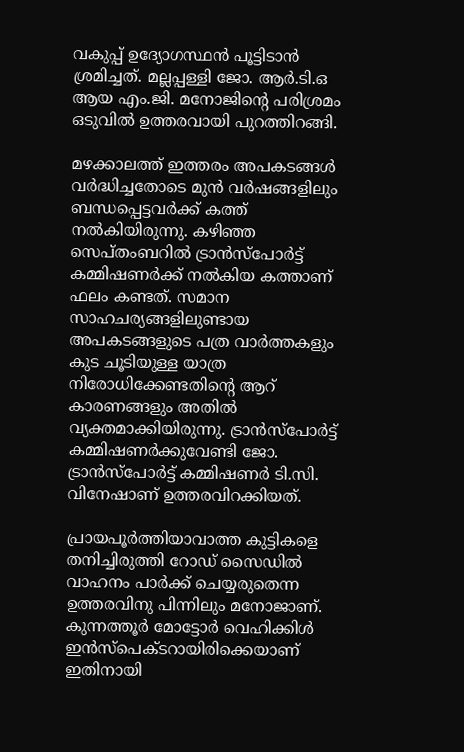വകുപ്പ് ഉദ്യോഗസ്ഥൻ പൂട്ടിടാൻ ശ്രമിച്ചത്. മല്ലപ്പള്ളി ജോ. ആർ.ടി.ഒ ആയ എം.ജി. മനോജിന്റെ പരിശ്രമം ഒടുവിൽ ഉത്തരവായി പുറത്തിറങ്ങി.

മഴക്കാലത്ത് ഇത്തരം അപകടങ്ങൾ വർദ്ധിച്ചതോടെ മുൻ വർഷങ്ങളിലും ബന്ധപ്പെട്ടവർക്ക് കത്ത് നൽകിയിരുന്നു. കഴിഞ്ഞ സെപ്തംബറിൽ ട്രാൻസ്പോർട്ട് കമ്മിഷണർക്ക് നൽകിയ കത്താണ് ഫലം കണ്ടത്. സമാന സാഹചര്യങ്ങളിലുണ്ടായ അപകടങ്ങളുടെ പത്ര വാർത്തകളും കുട ചൂടിയുള്ള യാത്ര നിരോധിക്കേണ്ടതിന്റെ ആറ് കാരണങ്ങളും അതിൽ വ്യക്തമാക്കിയിരുന്നു. ട്രാൻസ്പോർട്ട് കമ്മിഷണർക്കുവേണ്ടി ജോ. ട്രാൻസ്പോർട്ട് കമ്മിഷണർ ടി.സി. വിനേഷാണ് ഉത്തരവിറക്കിയത്.

പ്രായപൂർത്തിയാവാത്ത കുട്ടികളെ തനിച്ചിരുത്തി റോഡ് സൈഡിൽ വാഹനം പാർക്ക് ചെയ്യരുതെന്ന ഉത്തരവിനു പിന്നിലും മനോജാണ്. കുന്നത്തൂർ മോട്ടോർ വെഹിക്കിൾ ഇൻസ്പെക്ടറായിരിക്കെയാണ് ഇതിനായി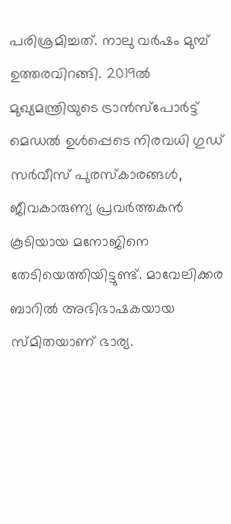പരിശ്രമിച്ചത്. നാലു വർഷം മുമ്പ് ഉത്തരവിറങ്ങി. 2019ൽ മുഖ്യമന്ത്രിയുടെ ട്രാൻസ്പോർട്ട് മെഡൽ ഉൾപ്പെടെ നിരവധി ഗുഡ് സർവീസ് പുരസ്കാരങ്ങൾ, ജീവകാരുണ്യ പ്രവർത്തകൻ കൂടിയായ മനോജിനെ തേടിയെത്തിയിട്ടുണ്ട്. മാവേലിക്കര ബാറിൽ അഭിഭാഷകയായ സ്മിതയാണ് ഭാര്യ.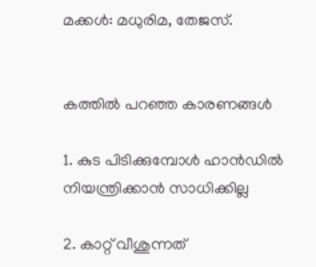മക്കൾ: മധുരിമ, തേജസ്.


കത്തിൽ പറഞ്ഞ കാരണങ്ങൾ

1. കുട പിടിക്കുമ്പോൾ ഹാൻഡിൽ നിയന്ത്രിക്കാൻ സാധിക്കില്ല

2. കാറ്റ് വീശുന്നത്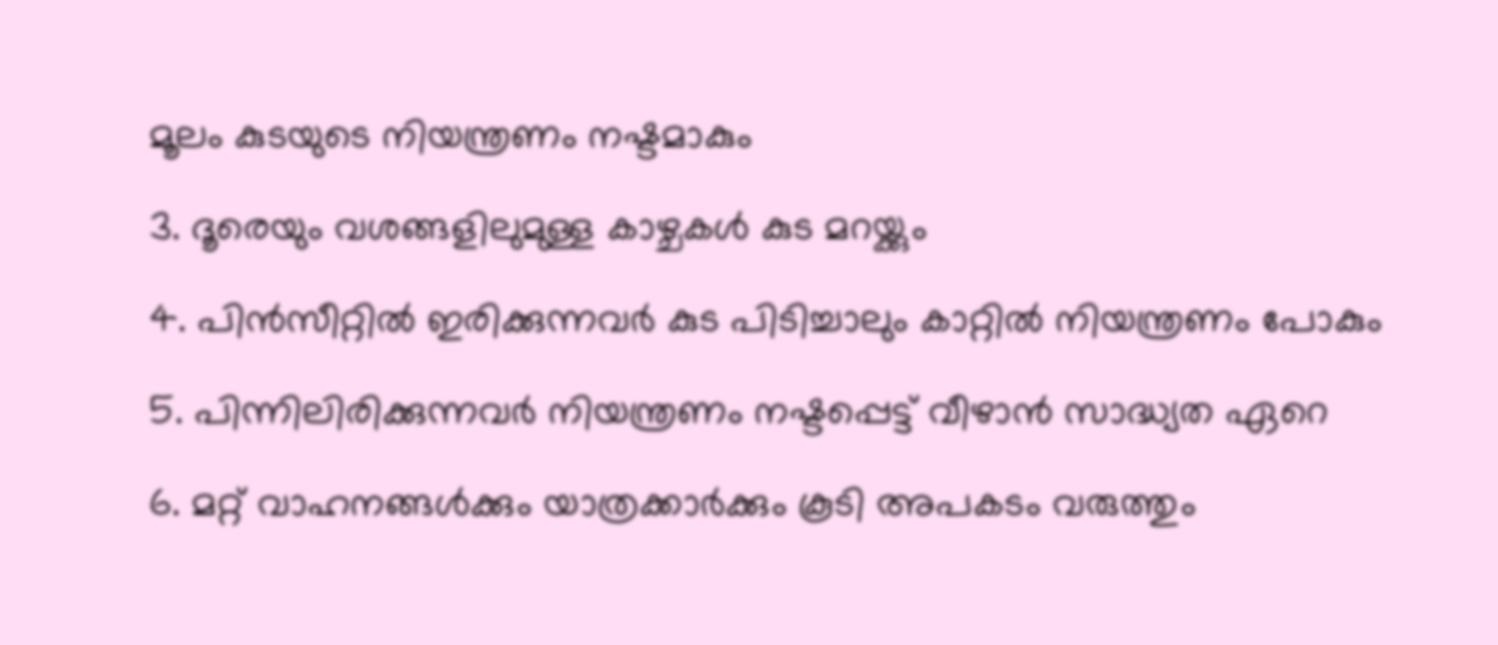മൂലം കുടയുടെ നിയന്ത്രണം നഷ്ടമാകും

3. ദൂരെയും വശങ്ങളിലുമുള്ള കാഴ്ചകൾ കുട മറയ്ക്കും

4. പിൻസീറ്റിൽ ഇരിക്കുന്നവർ കുട പിടിച്ചാലും കാറ്റിൽ നിയന്ത്രണം പോകും

5. പിന്നിലിരിക്കുന്നവർ നിയന്ത്രണം നഷ്ടപ്പെട്ട് വീഴാൻ സാദ്ധ്യത ഏറെ

6. മറ്റ് വാഹനങ്ങൾക്കും യാത്രക്കാർക്കും കൂടി അപകടം വരുത്തും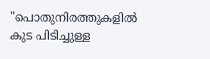"പൊതുനിരത്തുകളിൽ കുട പിടിച്ചുള്ള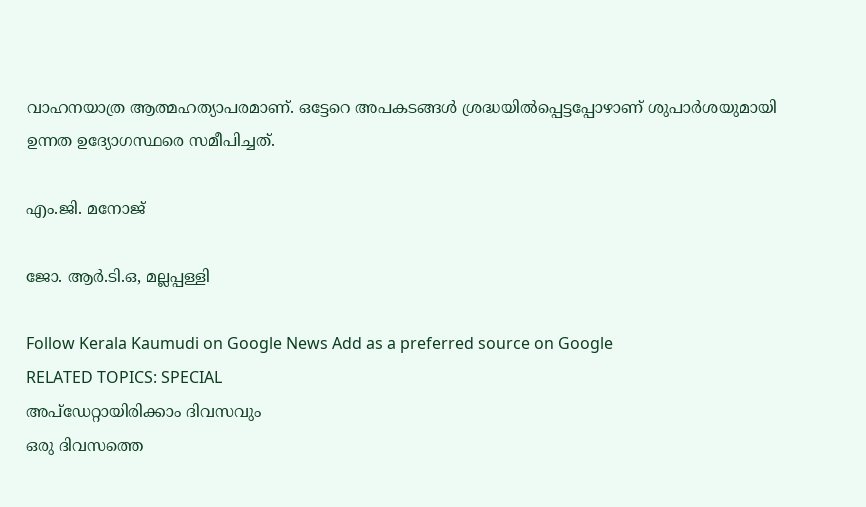വാഹനയാത്ര ആത്മഹത്യാപരമാണ്. ഒട്ടേറെ അപകടങ്ങൾ ശ്രദ്ധയിൽപ്പെട്ടപ്പോഴാണ് ശുപാർശയുമായി ഉന്നത ഉദ്യോഗസ്ഥരെ സമീപിച്ചത്.

എം.ജി. മനോജ്

ജോ. ആർ.ടി.ഒ, മല്ലപ്പള്ളി

Follow Kerala Kaumudi on Google News Add as a preferred source on Google
RELATED TOPICS: SPECIAL
അപ്ഡേറ്റായിരിക്കാം ദിവസവും
ഒരു ദിവസത്തെ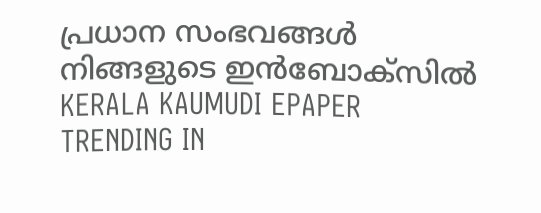പ്രധാന സംഭവങ്ങൾ നിങ്ങളുടെ ഇൻബോക്സിൽ
KERALA KAUMUDI EPAPER
TRENDING IN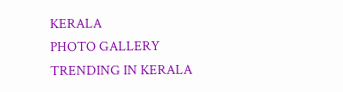KERALA
PHOTO GALLERY
TRENDING IN KERALA